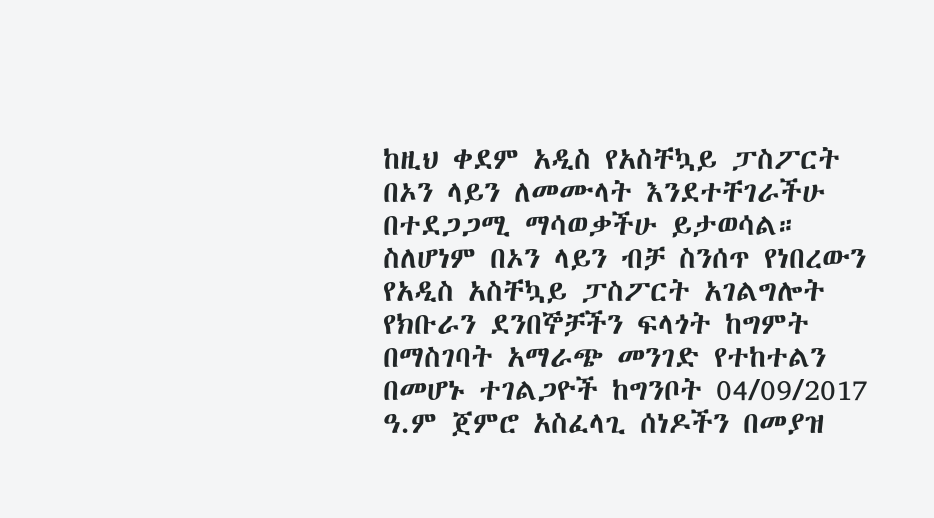ከዚህ ቀደም አዲስ የአስቸኳይ ፓስፖርት በኦን ላይን ለመሙላት እንደተቸገራችሁ በተደጋጋሚ ማሳወቃችሁ ይታወሳል።
ስለሆነም በኦን ላይን ብቻ ስንሰጥ የነበረውን የአዲስ አስቸኳይ ፓስፖርት አገልግሎት የክቡራን ደንበኞቻችን ፍላጎት ከግምት በማስገባት አማራጭ መንገድ የተከተልን በመሆኑ ተገልጋዮች ከግንቦት 04/09/2017 ዓ.ም ጀምሮ አስፈላጊ ሰነዶችን በመያዝ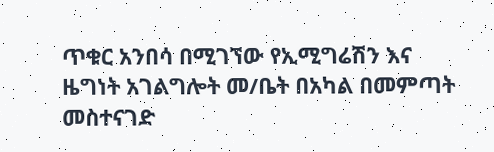ጥቁር አንበሳ በሚገኘው የኢሚግሬሽን እና ዜግነት አገልግሎት መ/ቤት በአካል በመምጣት መስተናገድ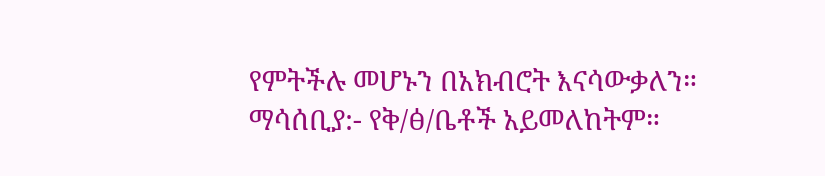የምትችሉ መሆኑን በአክብሮት እናሳውቃለን።
ማሳሰቢያ:- የቅ/ፅ/ቤቶች አይመለከትም።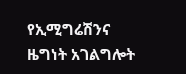የኢሚግሬሽንና ዜግነት አገልግሎት